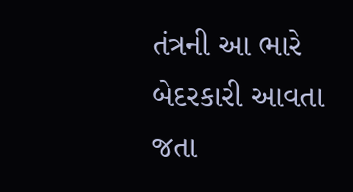તંત્રની આ ભારે બેદરકારી આવતા જતા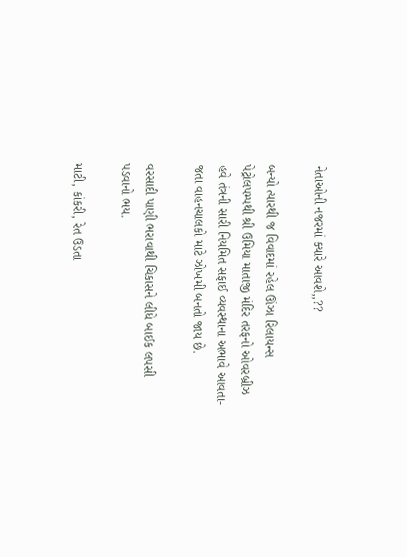નેતાઓની નજરમાં ક્યારે આવશે,,??

બન્યો ત્યારથી જ વિવાદમાં રહેલ ઊંઝા રિલાયન્સ પેટ્રોલપમ્પથી શ્રી ઉમિયા માતાજી મંદિર તરફનો ઓવરબ્રીઝ હવે તંત્રની સારી નિયમિત સફાઈ વ્યવસ્થાના અભાવે આવતા-જતા વાહનચાલકો માટે ઝોખમી બનતો જાય છે.

વરસાદી પાણી ભરાવાથી ચિકાસને લીધે બાઈક લપસી પડવાનો ભય.

માટી, કાંકરી, રેત ઉડતા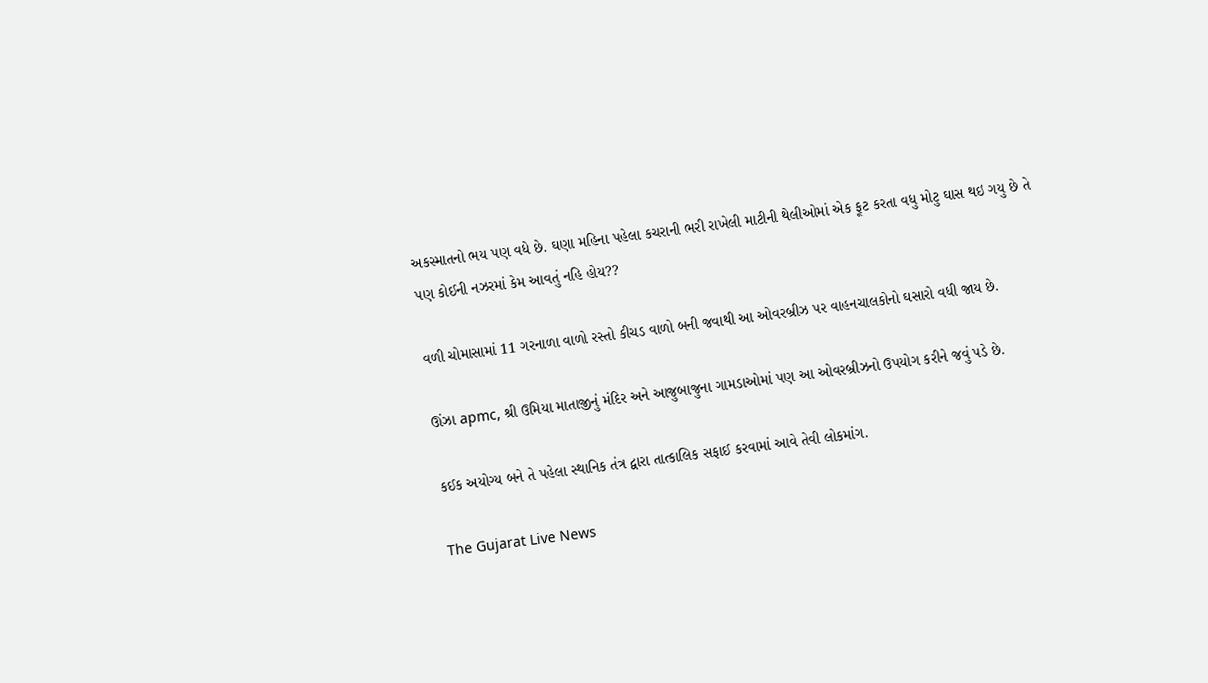અકસ્માતનો ભય પણ વધે છે. ઘણા મહિના પહેલા કચરાની ભરી રાખેલી માટીની થેલીઓમાં એક ફૂટ કરતા વધુ મોટુ ઘાસ થઇ ગયુ છે તે પણ કોઈની નઝરમાં કેમ આવતું નહિ હોય??

વળી ચોમાસામાં 11 ગરનાળા વાળો રસ્તો કીચડ વાળો બની જવાથી આ ઓવરબ્રીઝ પર વાહનચાલકોનો ઘસારો વધી જાય છે.

ઊંઝા apmc, શ્રી ઉમિયા માતાજીનું મંદિર અને આજુબાજુના ગામડાઓમાં પણ આ ઓવરબ્રીઝનો ઉપયોગ કરીને જવું પડે છે.

કઈક અયોગ્ય બને તે પહેલા સ્થાનિક તંત્ર દ્વારા તાત્કાલિક સફાઈ કરવામાં આવે તેવી લોકમાંગ.

The Gujarat Live News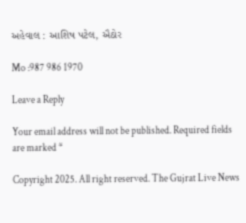અહેવાલ : આશિષ પટેલ, ઐઠોર

Mo :987 986 1970

Leave a Reply

Your email address will not be published. Required fields are marked *

Copyright 2025. All right reserved. The Gujrat Live News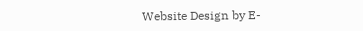Website Design by E-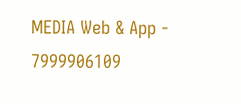MEDIA Web & App - 7999906109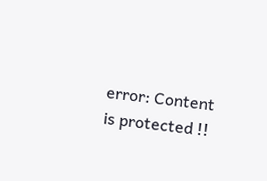error: Content is protected !!